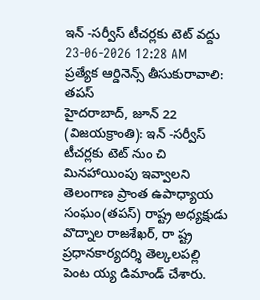ఇన్ -సర్వీస్ టీచర్లకు టెట్ వద్దు
23-06-2026 12:28 AM
ప్రత్యేక ఆర్డినెన్స్ తీసుకురావాలి: తపస్
హైదరాబాద్, జూన్ 22 (విజయక్రాంతి): ఇన్ -సర్వీస్ టీచర్లకు టెట్ నుం చి మినహాయింపు ఇవ్వాలని తెలంగాణ ప్రాంత ఉపాధ్యాయ సంఘం(తపస్) రాష్ట్ర అధ్యక్షుడు వొద్నాల రాజశేఖర్, రా ష్ట్ర ప్రధానకార్యదర్శి తెల్కలపల్లి పెంట య్య డిమాండ్ చేశారు.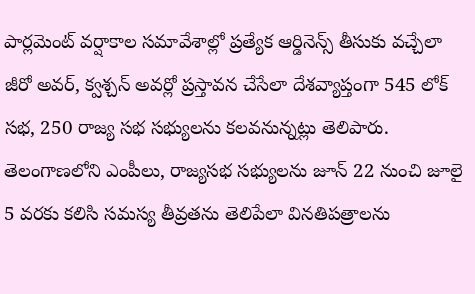పార్లమెంట్ వర్షాకాల సమావేశాల్లో ప్రత్యేక ఆర్డినెన్స్ తీసుకు వచ్చేలా జీరో అవర్, క్వశ్చన్ అవర్లో ప్రస్తావన చేసేలా దేశవ్యాప్తంగా 545 లోక్ సభ, 250 రాజ్య సభ సభ్యులను కలవనున్నట్లు తెలిపారు. తెలంగాణలోని ఎంపీలు, రాజ్యసభ సభ్యులను జూన్ 22 నుంచి జూలై 5 వరకు కలిసి సమస్య తీవ్రతను తెలిపేలా వినతిపత్రాలను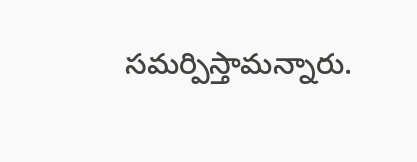సమర్పిస్తామన్నారు.